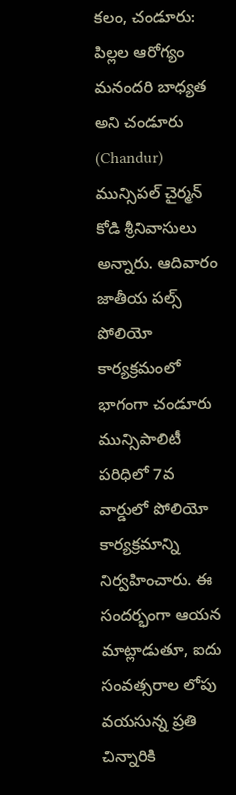కలం, చండూరు: పిల్లల ఆరోగ్యం మనందరి బాధ్యత అని చండూరు (Chandur) మున్సిపల్ చైర్మన్ కోడి శ్రీనివాసులు అన్నారు. ఆదివారం జాతీయ పల్స్ పోలియో కార్యక్రమంలో భాగంగా చండూరు మున్సిపాలిటీ పరిధిలో 7వ వార్డులో పోలియో కార్యక్రమాన్ని నిర్వహించారు. ఈ సందర్భంగా ఆయన మాట్లాడుతూ, ఐదు సంవత్సరాల లోపు వయసున్న ప్రతి చిన్నారికి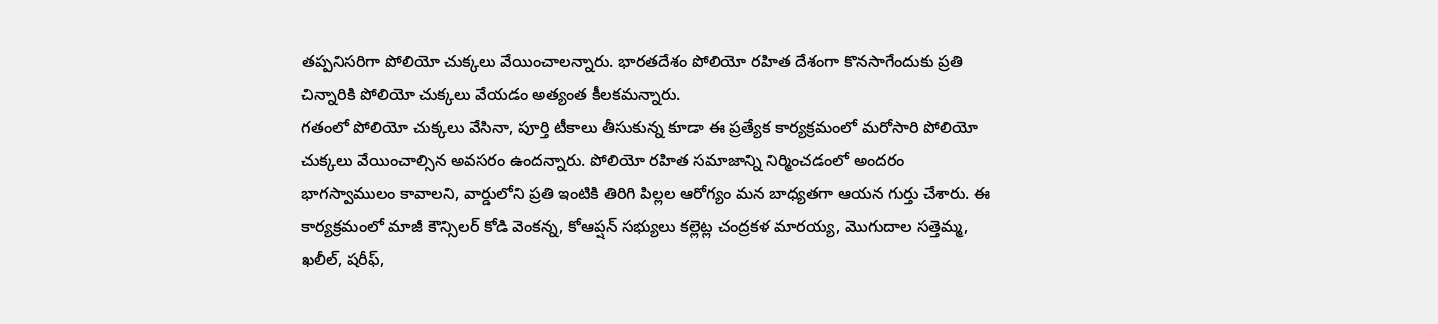తప్పనిసరిగా పోలియో చుక్కలు వేయించాలన్నారు. భారతదేశం పోలియో రహిత దేశంగా కొనసాగేందుకు ప్రతి చిన్నారికి పోలియో చుక్కలు వేయడం అత్యంత కీలకమన్నారు.
గతంలో పోలియో చుక్కలు వేసినా, పూర్తి టీకాలు తీసుకున్న కూడా ఈ ప్రత్యేక కార్యక్రమంలో మరోసారి పోలియో చుక్కలు వేయించాల్సిన అవసరం ఉందన్నారు. పోలియో రహిత సమాజాన్ని నిర్మించడంలో అందరం భాగస్వాములం కావాలని, వార్డులోని ప్రతి ఇంటికి తిరిగి పిల్లల ఆరోగ్యం మన బాధ్యతగా ఆయన గుర్తు చేశారు. ఈ కార్యక్రమంలో మాజీ కౌన్సిలర్ కోడి వెంకన్న, కోఆప్షన్ సభ్యులు కల్లెట్ల చంద్రకళ మారయ్య, మొగుదాల సత్తెమ్మ, ఖలీల్, షరీఫ్,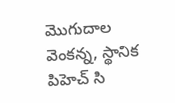మొగుదాల వెంకన్న, స్థానిక పిహెచ్ సి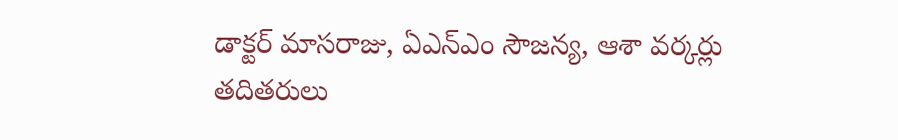డాక్టర్ మాసరాజు, ఏఎన్ఎం సౌజన్య, ఆశా వర్కర్లు తదితరులు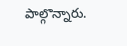పాల్గొన్నారు.